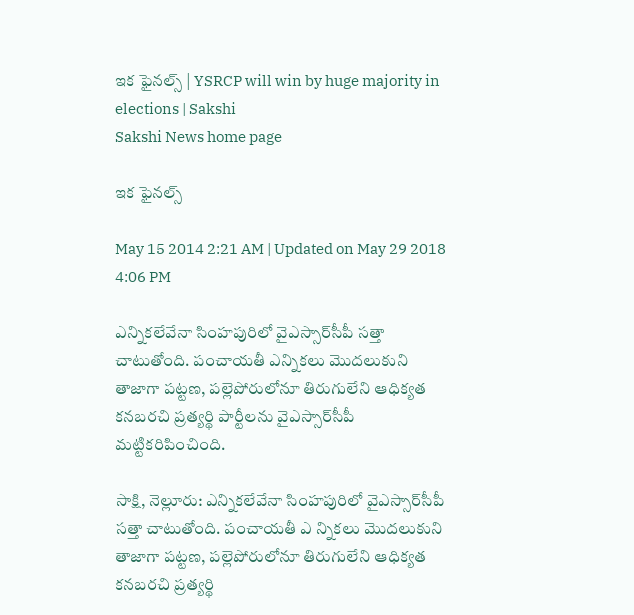ఇక ఫైనల్స్ | YSRCP will win by huge majority in elections | Sakshi
Sakshi News home page

ఇక ఫైనల్స్

May 15 2014 2:21 AM | Updated on May 29 2018 4:06 PM

ఎన్నికలేవేనా సింహపురిలో వైఎస్సార్‌సీపీ సత్తా చాటుతోంది. పంచాయతీ ఎన్నికలు మొదలుకుని తాజాగా పట్టణ, పల్లెపోరులోనూ తిరుగులేని ఆధిక్యత కనబరచి ప్రత్యర్థి పార్టీలను వైఎస్సార్‌సీపీ మట్టికరిపించింది.

సాక్షి, నెల్లూరు: ఎన్నికలేవేనా సింహపురిలో వైఎస్సార్‌సీపీ సత్తా చాటుతోంది. పంచాయతీ ఎ న్నికలు మొదలుకుని తాజాగా పట్టణ, పల్లెపోరులోనూ తిరుగులేని ఆధిక్యత కనబరచి ప్రత్యర్థి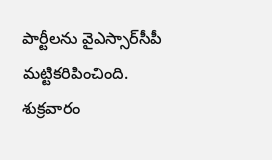పార్టీలను వైఎస్సార్‌సీపీ మట్టికరిపించింది. శుక్రవారం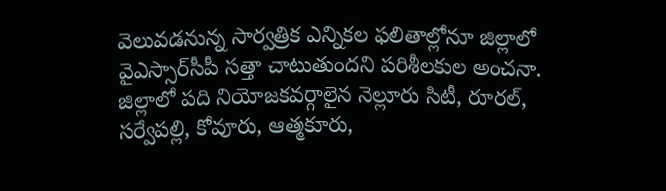వెలువడనున్న సార్వత్రిక ఎన్నికల ఫలితాల్లోనూ జిల్లాలో వైఎస్సార్‌సీపీ సత్తా చాటుతుందని పరిశీలకుల అంచనా. జిల్లాలో పది నియోజకవర్గాలైన నెల్లూరు సిటీ, రూరల్, సర్వేపల్లి, కోవూరు, ఆత్మకూరు,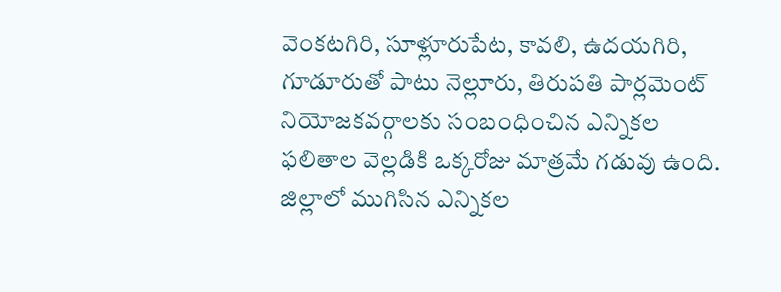వెంకటగిరి, సూళ్లూరుపేట, కావలి, ఉదయగిరి, గూడూరుతో పాటు నెల్లూరు, తిరుపతి పార్లమెంట్ నియోజకవర్గాలకు సంబంధించిన ఎన్నికల ఫలితాల వెల్లడికి ఒక్కరోజు మాత్రమే గడువు ఉంది. జిల్లాలో ముగిసిన ఎన్నికల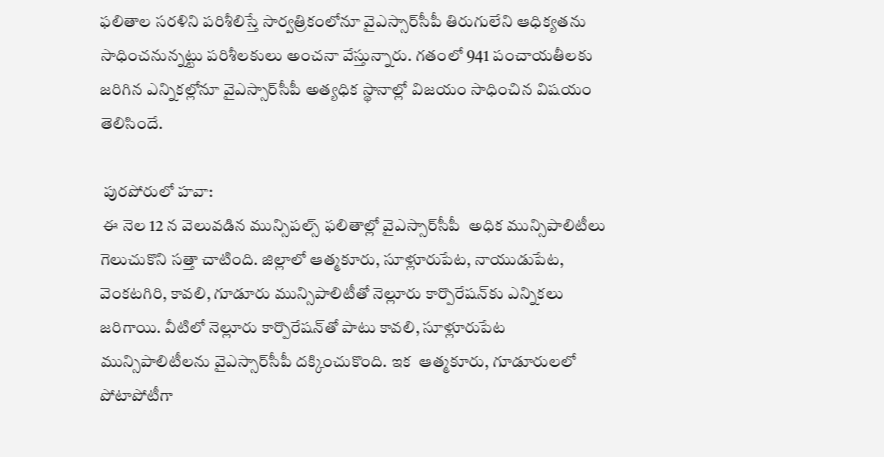ఫలితాల సరళిని పరిశీలిస్తే సార్వత్రికంలోనూ వైఎస్సార్‌సీపీ తిరుగులేని ఆధిక్యతను సాధించనున్నట్టు పరిశీలకులు అంచనా వేస్తున్నారు. గతంలో 941 పంచాయతీలకు జరిగిన ఎన్నికల్లోనూ వైఎస్సార్‌సీపీ అత్యధిక స్థానాల్లో విజయం సాధించిన విషయం తెలిసిందే.

 పురపోరులో హవా:
 ఈ నెల 12 న వెలువడిన మున్సిపల్స్ ఫలితాల్లో వైఎస్సార్‌సీపీ  అధిక మున్సిపాలిటీలు గెలుచుకొని సత్తా చాటింది. జిల్లాలో ఆత్మకూరు, సూళ్లూరుపేట, నాయుడుపేట, వెంకటగిరి, కావలి, గూడూరు మున్సిపాలిటీతో నెల్లూరు కార్పొరేషన్‌కు ఎన్నికలు జరిగాయి. వీటిలో నెల్లూరు కార్పొరేషన్‌తో పాటు కావలి, సూళ్లూరుపేట మున్సిపాలిటీలను వైఎస్సార్‌సీపీ దక్కించుకొంది. ఇక  ఆత్మకూరు, గూడూరులలో పోటాపోటీగా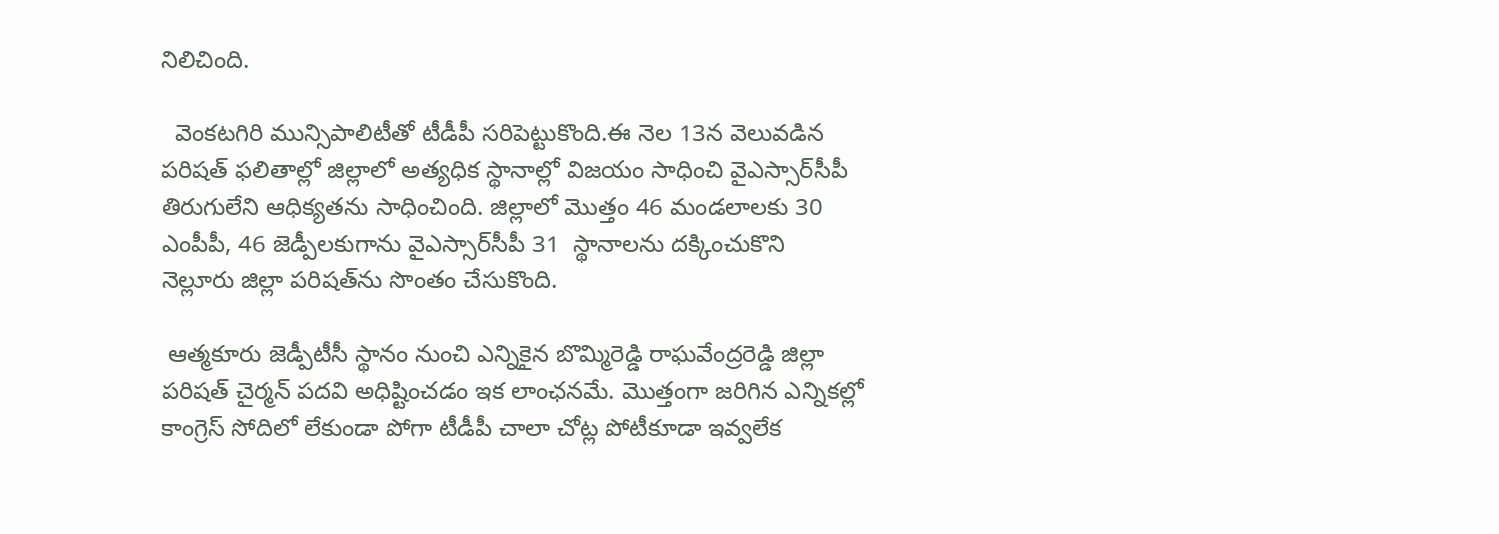నిలిచింది.

  వెంకటగిరి మున్సిపాలిటీతో టీడీపీ సరిపెట్టుకొంది.ఈ నెల 13న వెలువడిన పరిషత్ ఫలితాల్లో జిల్లాలో అత్యధిక స్థానాల్లో విజయం సాధించి వైఎస్సార్‌సీపీ తిరుగులేని ఆధిక్యతను సాధించింది. జిల్లాలో మొత్తం 46 మండలాలకు 30 ఎంపీపీ, 46 జెడ్పీలకుగాను వైఎస్సార్‌సీపీ 31  స్థానాలను దక్కించుకొని నెల్లూరు జిల్లా పరిషత్‌ను సొంతం చేసుకొంది.

 ఆత్మకూరు జెడ్పీటీసీ స్థానం నుంచి ఎన్నికైన బొమ్మిరెడ్డి రాఘవేంద్రరెడ్డి జిల్లా పరిషత్ చైర్మన్ పదవి అధిష్టించడం ఇక లాంఛనమే. మొత్తంగా జరిగిన ఎన్నికల్లో కాంగ్రెస్ సోదిలో లేకుండా పోగా టీడీపీ చాలా చోట్ల పోటీకూడా ఇవ్వలేక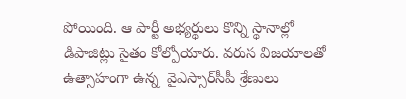పోయింది. ఆ పార్టీ అభ్యర్థులు కొన్ని స్థానాల్లో డిపాజిట్లు సైతం కోల్పోయారు. వరుస విజయాలతో ఉత్సాహంగా ఉన్న  వైఎస్సార్‌సీపీ శ్రేణులు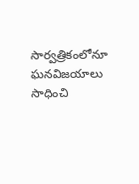సార్వత్రికంలోనూ ఘనవిజయాలు సాధించి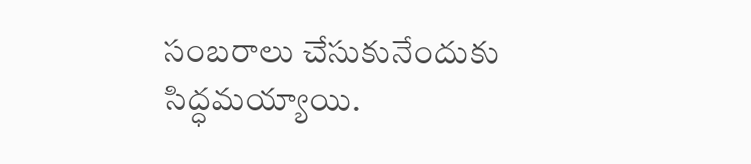సంబరాలు చేసుకునేందుకు సిద్ధమయ్యాయి.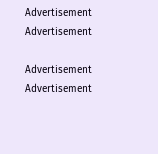Advertisement
Advertisement

Advertisement
Advertisement